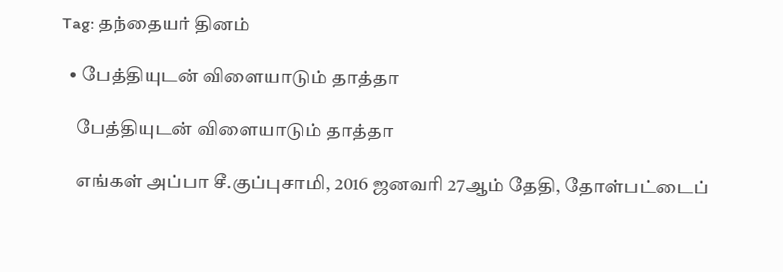Tag: தந்தையர் தினம்

  • பேத்தியுடன் விளையாடும் தாத்தா

    பேத்தியுடன் விளையாடும் தாத்தா

    எங்கள் அப்பா சீ.குப்புசாமி, 2016 ஜனவரி 27ஆம் தேதி, தோள்பட்டைப்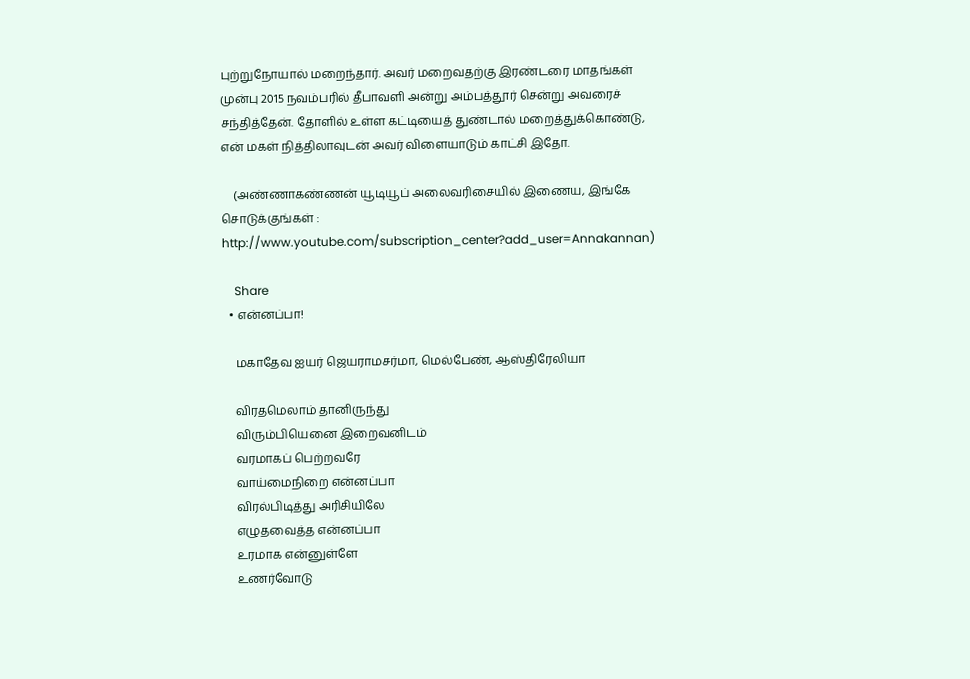புற்றுநோயால் மறைந்தார். அவர் மறைவதற்கு இரண்டரை மாதங்கள் முன்பு 2015 நவம்பரில் தீபாவளி அன்று அம்பத்தூர் சென்று அவரைச் சந்தித்தேன். தோளில் உள்ள கட்டியைத் துண்டால் மறைத்துக்கொண்டு, என் மகள் நித்திலாவுடன் அவர் விளையாடும் காட்சி இதோ.

    (அண்ணாகண்ணன் யூடியூப் அலைவரிசையில் இணைய, இங்கே சொடுக்குங்கள் : http://www.youtube.com/subscription_center?add_user=Annakannan)

    Share
  • என்னப்பா!

    மகாதேவ ஐயர் ஜெயராமசர்மா, மெல்பேண், ஆஸ்திரேலியா

    விரதமெலாம் தானிருந்து
    விரும்பியெனை இறைவனிடம்
    வரமாகப் பெற்றவரே
    வாய்மைநிறை என்னப்பா
    விரல்பிடித்து அரிசியிலே
    எழுதவைத்த என்னப்பா
    உரமாக என்னுள்ளே
    உணர்வோடு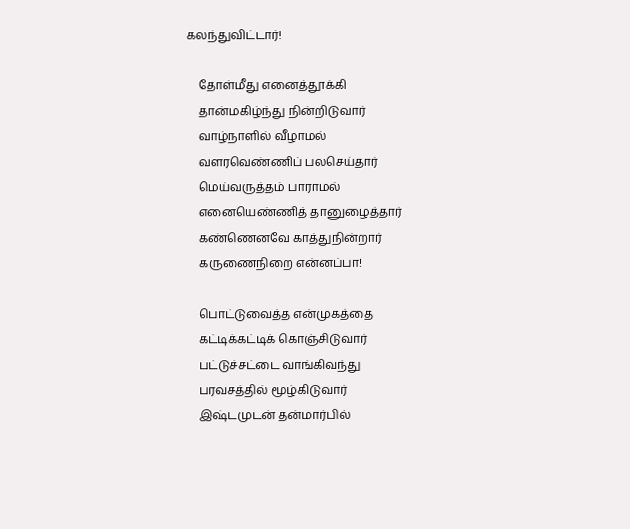கலந்துவிட்டார்!

    தோள்மீது எனைத்தூக்கி
    தான்மகிழ்ந்து நின்றிடுவார்
    வாழ்நாளில் வீழாமல்
    வளரவெண்ணிப் பலசெய்தார்
    மெய்வருத்தம் பாராமல்
    எனையெண்ணித் தானுழைத்தார்
    கண்ணெனவே காத்துநின்றார்
    கருணைநிறை என்னப்பா!

    பொட்டுவைத்த என்முகத்தை
    கட்டிக்கட்டிக் கொஞ்சிடுவார்
    பட்டுச்சட்டை வாங்கிவந்து
    பரவசத்தில் மூழ்கிடுவார்
    இஷ்டமுடன் தன்மார்பில்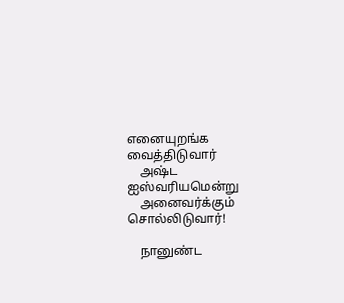எனையுறங்க வைத்திடுவார்
    அஷ்ட ஐஸ்வரியமென்று
    அனைவர்க்கும் சொல்லிடுவார்!

    நானுண்ட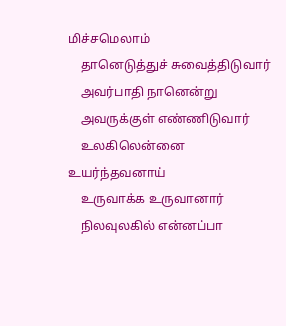மிச்சமெலாம்
    தானெடுத்துச் சுவைத்திடுவார்
    அவர்பாதி நானென்று
    அவருக்குள் எண்ணிடுவார்
    உலகிலென்னை உயர்ந்தவனாய்
    உருவாக்க உருவானார்
    நிலவுலகில் என்னப்பா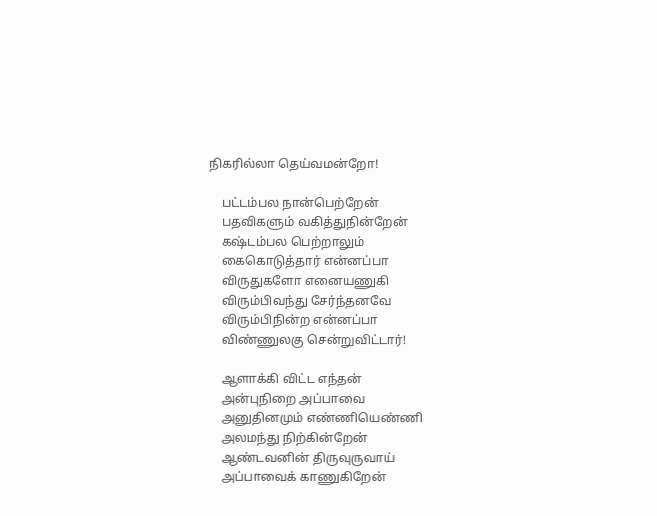நிகரில்லா தெய்வமன்றோ!

    பட்டம்பல நான்பெற்றேன்
    பதவிகளும் வகித்துநின்றேன்
    கஷ்டம்பல பெற்றாலும்
    கைகொடுத்தார் என்னப்பா
    விருதுகளோ எனையணுகி
    விரும்பிவந்து சேர்ந்தனவே
    விரும்பிநின்ற என்னப்பா
    விண்ணுலகு சென்றுவிட்டார்!

    ஆளாக்கி விட்ட எந்தன்
    அன்புநிறை அப்பாவை
    அனுதினமும் எண்ணியெண்ணி
    அலமந்து நிற்கின்றேன்
    ஆண்டவனின் திருவுருவாய்
    அப்பாவைக் காணுகிறேன்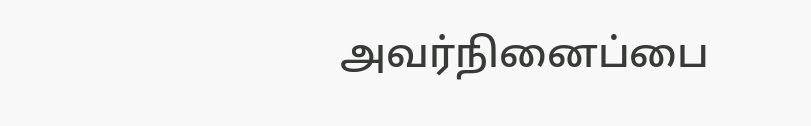அவர்நினைப்பை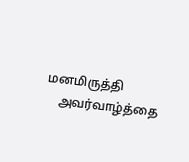மனமிருத்தி
    அவர்வாழ்த்தை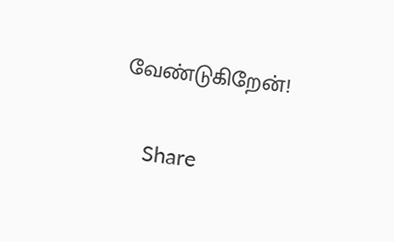வேண்டுகிறேன்!

    Share